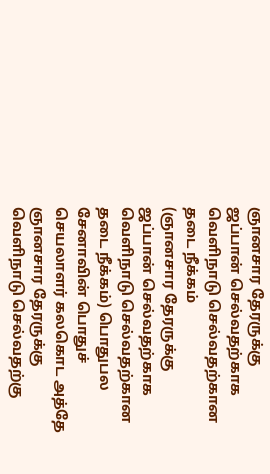ஞானசார தேரருக்கு ஜப்பான் செல்வதற்காக வெளிநாடு செல்வதற்கான தடை நீக்கம்
(ஞானசார தேரருக்கு ஜப்பான் செல்வதற்காக வெளிநாடு செல்வதற்கான தடை நீக்கம்) பொதுபல சேனாவின் பொதுச் செயலாளர் கலகொட அத்தே ஞானசார தேரருக்கு வெளிநாடு செல்வதற்கு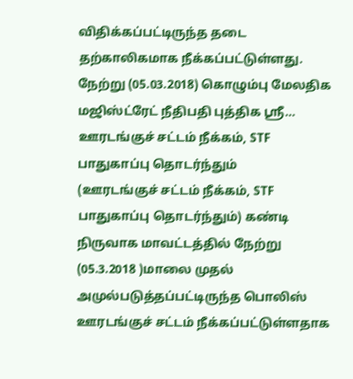விதிக்கப்பட்டிருந்த தடை தற்காலிகமாக நீக்கப்பட்டுள்ளது. நேற்று (05.03.2018) கொழும்பு மேலதிக மஜிஸ்ட்ரேட் நீதிபதி புத்திக ஸ்ரீ…
ஊரடங்குச் சட்டம் நீக்கம், STF பாதுகாப்பு தொடர்ந்தும்
(ஊரடங்குச் சட்டம் நீக்கம், STF பாதுகாப்பு தொடர்ந்தும்) கண்டி நிருவாக மாவட்டத்தில் நேற்று (05.3.2018 )மாலை முதல் அமுல்படுத்தப்பட்டிருந்த பொலிஸ் ஊரடங்குச் சட்டம் நீக்கப்பட்டுள்ளதாக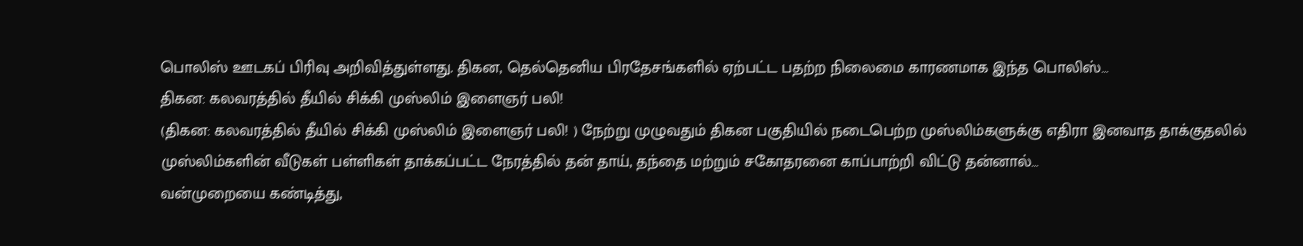பொலிஸ் ஊடகப் பிரிவு அறிவித்துள்ளது. திகன, தெல்தெனிய பிரதேசங்களில் ஏற்பட்ட பதற்ற நிலைமை காரணமாக இந்த பொலிஸ்…
திகன: கலவரத்தில் தீயில் சிக்கி முஸ்லிம் இளைஞர் பலி!
(திகன: கலவரத்தில் தீயில் சிக்கி முஸ்லிம் இளைஞர் பலி! ) நேற்று முழுவதும் திகன பகுதியில் நடைபெற்ற முஸ்லிம்களுக்கு எதிரா இனவாத தாக்குதலில் முஸ்லிம்களின் வீடுகள் பள்ளிகள் தாக்கப்பட்ட நேரத்தில் தன் தாய், தந்தை மற்றும் சகோதரனை காப்பாற்றி விட்டு தன்னால்…
வன்முறையை கண்டித்து,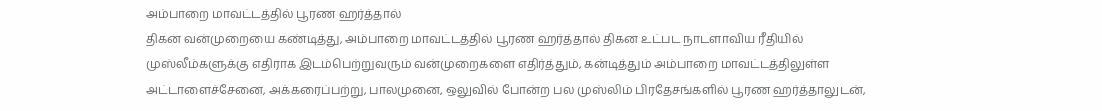அம்பாறை மாவட்டத்தில் பூரண ஹர்த்தால்
திகன வன்முறையை கண்டித்து, அம்பாறை மாவட்டத்தில் பூரண ஹர்த்தால் திகன உட்பட நாடளாவிய ரீதியில் முஸ்லீம்களுக்கு எதிராக இடம்பெற்றுவரும் வன்முறைகளை எதிர்த்தும், கன்டித்தும் அம்பாறை மாவட்டத்திலுள்ள அட்டாளைச்சேனை, அக்கரைப்பற்று, பாலமுனை, ஒலுவில் போன்ற பல முஸ்லிம் பிரதேசங்களில் பூரண ஹர்த்தாலுடன்,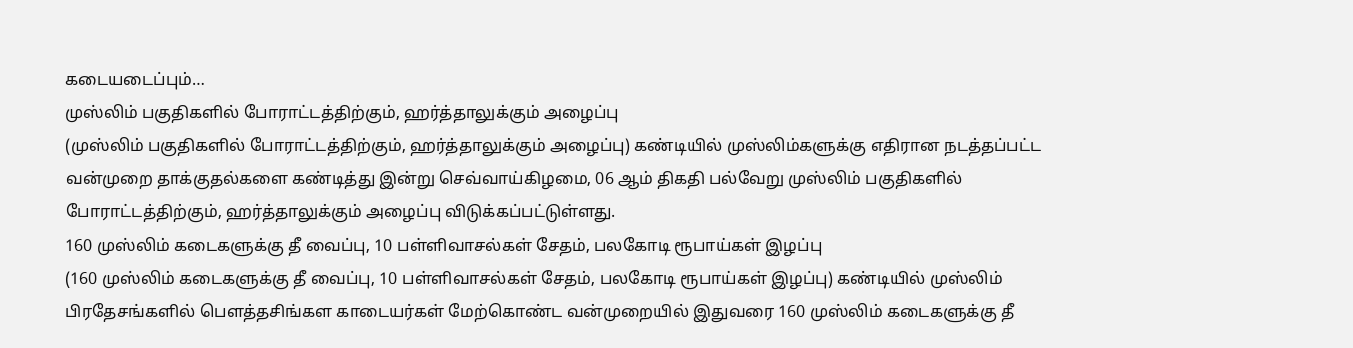கடையடைப்பும்…
முஸ்லிம் பகுதிகளில் போராட்டத்திற்கும், ஹர்த்தாலுக்கும் அழைப்பு
(முஸ்லிம் பகுதிகளில் போராட்டத்திற்கும், ஹர்த்தாலுக்கும் அழைப்பு) கண்டியில் முஸ்லிம்களுக்கு எதிரான நடத்தப்பட்ட வன்முறை தாக்குதல்களை கண்டித்து இன்று செவ்வாய்கிழமை, 06 ஆம் திகதி பல்வேறு முஸ்லிம் பகுதிகளில் போராட்டத்திற்கும், ஹர்த்தாலுக்கும் அழைப்பு விடுக்கப்பட்டுள்ளது.
160 முஸ்லிம் கடைகளுக்கு தீ வைப்பு, 10 பள்ளிவாசல்கள் சேதம், பலகோடி ரூபாய்கள் இழப்பு
(160 முஸ்லிம் கடைகளுக்கு தீ வைப்பு, 10 பள்ளிவாசல்கள் சேதம், பலகோடி ரூபாய்கள் இழப்பு) கண்டியில் முஸ்லிம் பிரதேசங்களில் பௌத்தசிங்கள காடையர்கள் மேற்கொண்ட வன்முறையில் இதுவரை 160 முஸ்லிம் கடைகளுக்கு தீ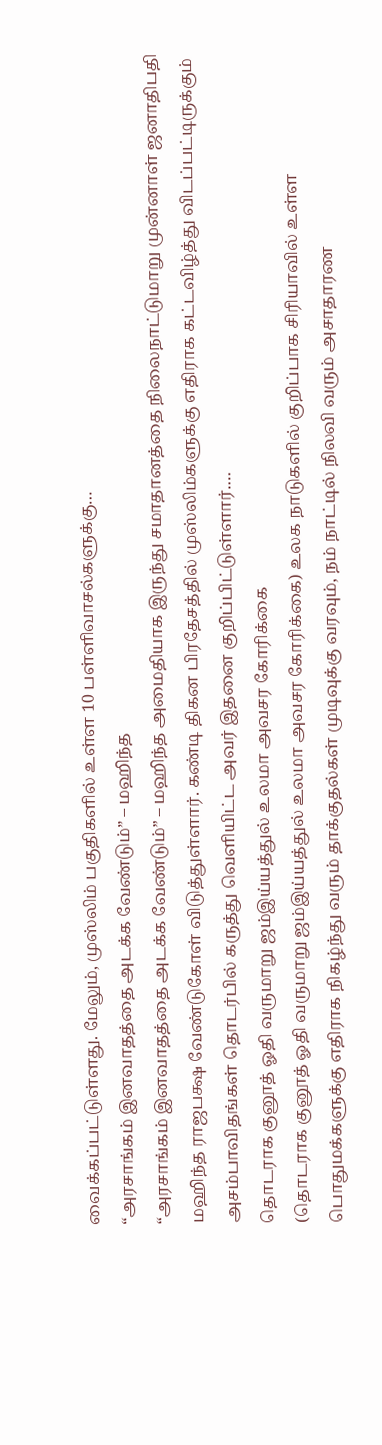வைக்கப்பட்டுள்ளது. மேலும், முஸ்லிம் பகுதிகளில் உள்ள 10 பள்ளிவாசல்களுக்கு…
“அரசாங்கம் இனவாதத்தை அடக்க வேண்டும்” – மஹிந்த
“அரசாங்கம் இனவாதத்தை அடக்க வேண்டும்” – மஹிந்த அமைதியாக இருந்து சமாதானத்தை நிலைநாட்டுமாறு முன்னாள் ஜனாதிபதி மஹிந்த ராஜபக்ஷ வேண்டுகோள் விடுத்துள்ளார். கண்டி திகன பிரதேசத்தில் முஸ்லிம்களுக்கு எதிராக கட்டவிழ்த்து விடப்பட்டிருக்கும் அசம்பாவிதங்கள் தொடர்பில் கருத்து வெளியிட்ட அவர் இதனை குறிப்பிட்டுள்ளார்.…
தொடராக குனூத் ஓதி வருமாறு ஜம்இய்யத்துல் உலமா அவசர கோரிக்கை
(தொடராக குனூத் ஓதி வருமாறு ஜம்இய்யத்துல் உலமா அவசர கோரிக்கை) உலக நாடுகளில் குறிப்பாக சிரியாவில் உள்ள பொதுமக்களுக்கு எதிராக நிகழ்ந்து வரும் தாக்குதல்கள் முடிவுக்கு வரவும், நம் நாட்டில் நிலவி வரும் அசாதாரண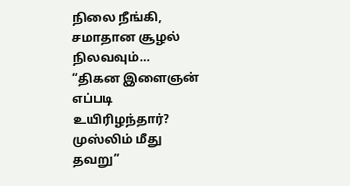நிலை நீங்கி, சமாதான சூழல் நிலவவும்…
“திகன இளைஞன் எப்படி உயிரிழந்தார்? முஸ்லிம் மீது தவறு”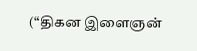(“திகன இளைஞன்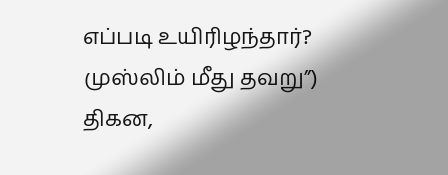எப்படி உயிரிழந்தார்? முஸ்லிம் மீது தவறு”) திகன,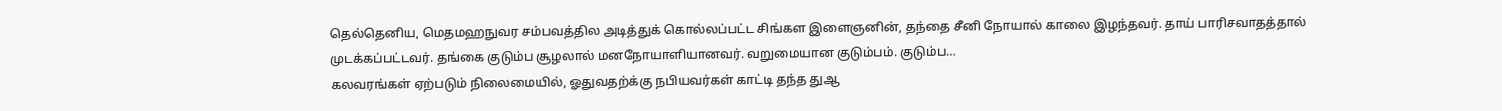தெல்தெனிய, மெதமஹநுவர சம்பவத்தில அடித்துக் கொல்லப்பட்ட சிங்கள இளைஞனின், தந்தை சீனி நோயால் காலை இழந்தவர். தாய் பாரிசவாதத்தால் முடக்கப்பட்டவர். தங்கை குடும்ப சூழலால் மனநோயாளியானவர். வறுமையான குடும்பம். குடும்ப…
கலவரங்கள் ஏற்படும் நிலைமையில், ஓதுவதற்க்கு நபியவர்கள் காட்டி தந்த துஆ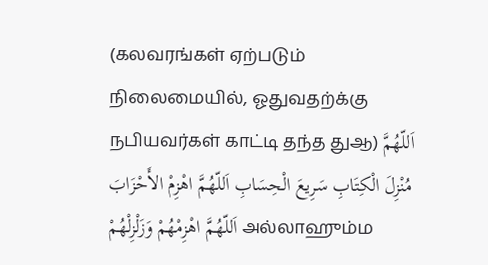(கலவரங்கள் ஏற்படும் நிலைமையில், ஓதுவதற்க்கு நபியவர்கள் காட்டி தந்த துஆ) اَللّهُمَّ مُنْزِلَ الْكِتَابِ سَرِيعَ الْحِسَابِ اَللّهُمَّ اهْزِمْ الأَحْزَابَ اَللّهُمَّ اهْزِمْهُمْ وَزَلْزِلْهُمْ அல்லாஹும்ம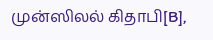முன்ஸிலல் கிதாபி[B],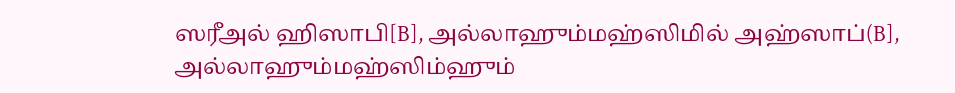ஸரீஅல் ஹிஸாபி[B], அல்லாஹும்மஹ்ஸிமில் அஹ்ஸாப்(B], அல்லாஹும்மஹ்ஸிம்ஹும்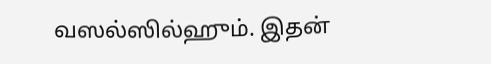வஸல்ஸில்ஹும். இதன்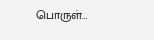பொருள்…